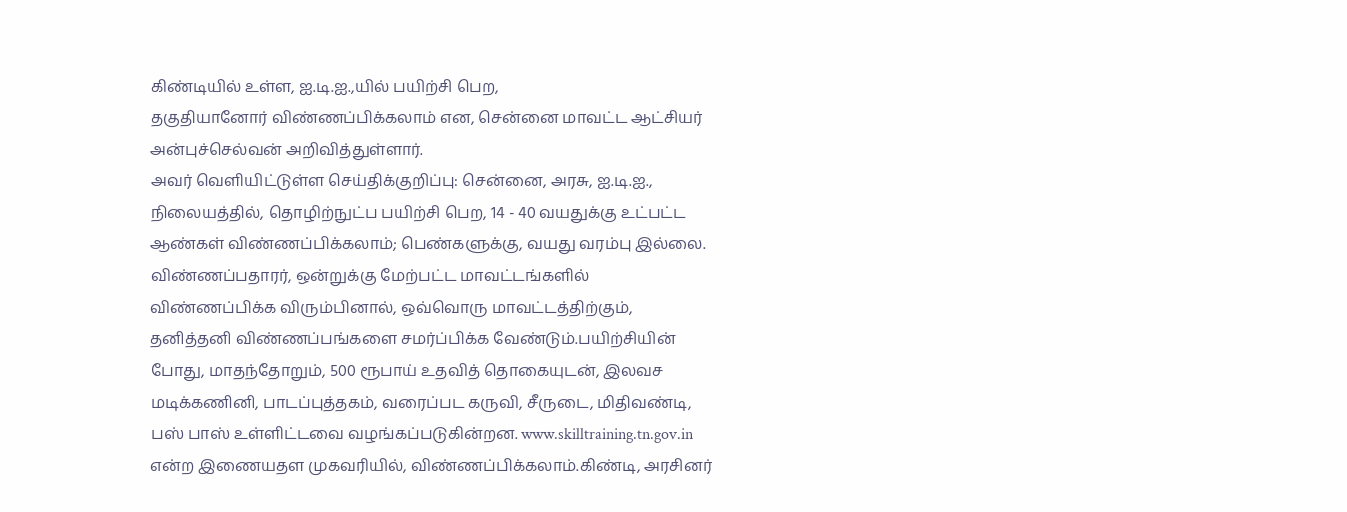கிண்டியில் உள்ள, ஐ.டி.ஐ.,யில் பயிற்சி பெற,
தகுதியானோர் விண்ணப்பிக்கலாம் என, சென்னை மாவட்ட ஆட்சியர் அன்புச்செல்வன் அறிவித்துள்ளார்.
அவர் வெளியிட்டுள்ள செய்திக்குறிப்பு: சென்னை, அரசு, ஐ.டி.ஐ., நிலையத்தில், தொழிற்நுட்ப பயிற்சி பெற, 14 - 40 வயதுக்கு உட்பட்ட ஆண்கள் விண்ணப்பிக்கலாம்; பெண்களுக்கு, வயது வரம்பு இல்லை. விண்ணப்பதாரர், ஒன்றுக்கு மேற்பட்ட மாவட்டங்களில் விண்ணப்பிக்க விரும்பினால், ஒவ்வொரு மாவட்டத்திற்கும், தனித்தனி விண்ணப்பங்களை சமர்ப்பிக்க வேண்டும்.பயிற்சியின் போது, மாதந்தோறும், 500 ரூபாய் உதவித் தொகையுடன், இலவச மடிக்கணினி, பாடப்புத்தகம், வரைப்பட கருவி, சீருடை, மிதிவண்டி, பஸ் பாஸ் உள்ளிட்டவை வழங்கப்படுகின்றன. www.skilltraining.tn.gov.in என்ற இணையதள முகவரியில், விண்ணப்பிக்கலாம்.கிண்டி, அரசினர்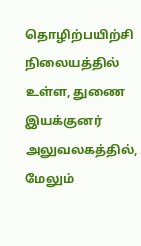தொழிற்பயிற்சி நிலையத்தில் உள்ள, துணை இயக்குனர் அலுவலகத்தில், மேலும்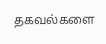தகவல்களை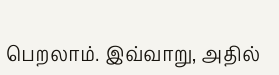பெறலாம். இவ்வாறு, அதில்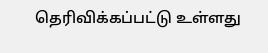தெரிவிக்கப்பட்டு உள்ளது